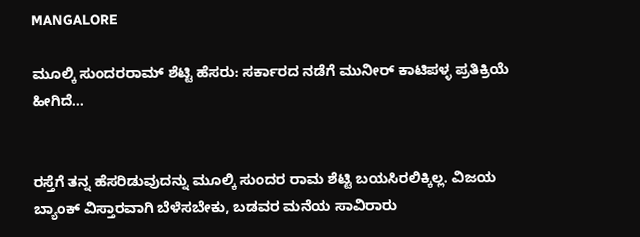MANGALORE

ಮೂಲ್ಕಿ ಸುಂದರರಾಮ್ ಶೆಟ್ಟಿ ಹೆಸರು: ಸರ್ಕಾರದ ನಡೆಗೆ ಮುನೀರ್ ಕಾಟಿಪಳ್ಳ ಪ್ರತಿಕ್ರಿಯೆ ಹೀಗಿದೆ...


ರಸ್ತೆಗೆ ತನ್ನ ಹೆಸರಿಡುವುದನ್ನು ಮೂಲ್ಕಿ ಸುಂದರ ರಾಮ ಶೆಟ್ಟಿ ಬಯಸಿರಲಿಕ್ಕಿಲ್ಲ. ವಿಜಯ ಬ್ಯಾಂಕ್ ವಿಸ್ತಾರವಾಗಿ ಬೆಳೆಸಬೇಕು, ಬಡವರ ಮನೆಯ ಸಾವಿರಾರು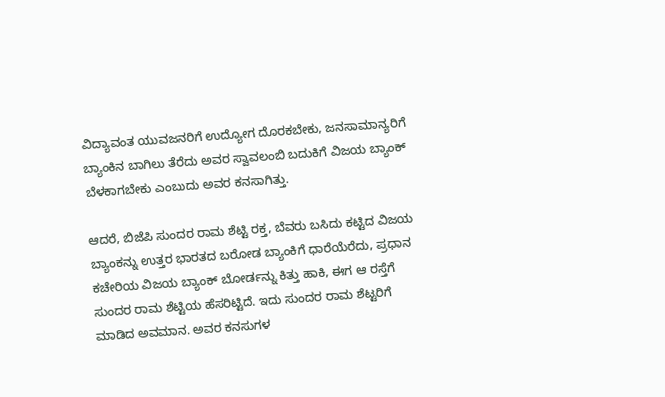ವಿದ್ಯಾವಂತ ಯುವಜನರಿಗೆ ಉದ್ಯೋಗ ದೊರಕಬೇಕು, ಜನಸಾಮಾನ್ಯರಿಗೆ ಬ್ಯಾಂಕಿನ ಬಾಗಿಲು ತೆರೆದು ಅವರ ಸ್ವಾವಲಂಬಿ ಬದುಕಿಗೆ ವಿಜಯ ಬ್ಯಾಂಕ್ ಬೆಳಕಾಗಬೇಕು ಎಂಬುದು ಅವರ ಕನಸಾಗಿತ್ತು.

ಆದರೆ, ಬಿಜೆಪಿ ಸುಂದರ ರಾಮ ಶೆಟ್ಟಿ ರಕ್ತ, ಬೆವರು ಬಸಿದು ಕಟ್ಟಿದ ವಿಜಯ ಬ್ಯಾಂಕನ್ನು ಉತ್ತರ ಭಾರತದ ಬರೋಡ ಬ್ಯಾಂಕಿಗೆ ಧಾರೆಯೆರೆದು, ಪ್ರಧಾನ ಕಚೇರಿಯ ವಿಜಯ ಬ್ಯಾಂಕ್ ಬೋರ್ಡನ್ನು ಕಿತ್ತು ಹಾಕಿ, ಈಗ ಆ ರಸ್ತೆಗೆ ಸುಂದರ ರಾಮ ಶೆಟ್ಟಿಯ ಹೆಸರಿಟ್ಟಿದೆ. ಇದು ಸುಂದರ ರಾಮ ಶೆಟ್ಟರಿಗೆ ಮಾಡಿದ ಅವಮಾನ. ಅವರ ಕನಸುಗಳ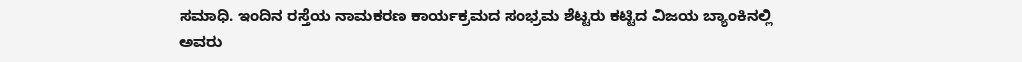ಸಮಾಧಿ. ಇಂದಿನ‌ ರಸ್ತೆಯ ನಾಮಕರಣ ಕಾರ್ಯಕ್ರಮದ ಸಂಭ್ರಮ ಶೆಟ್ಟರು ಕಟ್ಟಿದ ವಿಜಯ ಬ್ಯಾಂಕಿನಲ್ಲಿ ಅವರು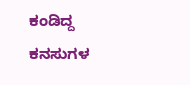ಕಂಡಿದ್ದ ಕನಸುಗಳ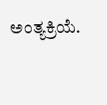ಅಂತ್ಯಕ್ರಿಯೆ.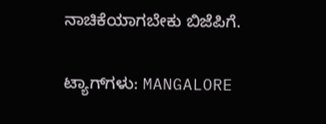ನಾಚಿಕೆಯಾಗಬೇಕು ಬಿಜೆಪಿಗೆ.

ಟ್ಯಾಗ್‌ಗಳು: MANGALORE